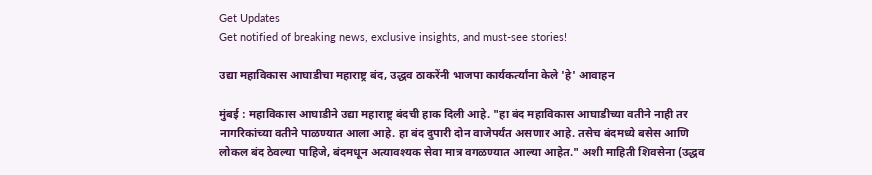Get Updates
Get notified of breaking news, exclusive insights, and must-see stories!

उद्या महाविकास आघाडीचा महाराष्ट्र बंद, उद्धव ठाकरेंनी भाजपा कार्यकर्त्यांना केले 'हे' आवाहन

मुंबई : महाविकास आघाडीने उद्या महाराष्ट्र बंदची हाक दिली आहे. "हा बंद महाविकास आघाडीच्या वतीने नाही तर नागरिकांच्या वतीने पाळण्यात आला आहे. हा बंद दुपारी दोन वाजेपर्यंत असणार आहे. तसेच बंदमध्ये बसेस आणि लोकल बंद ठेवल्या पाहिजे, बंदमधून अत्यावश्यक सेवा मात्र वगळण्यात आल्या आहेत." अशी माहिती शिवसेना (उद्धव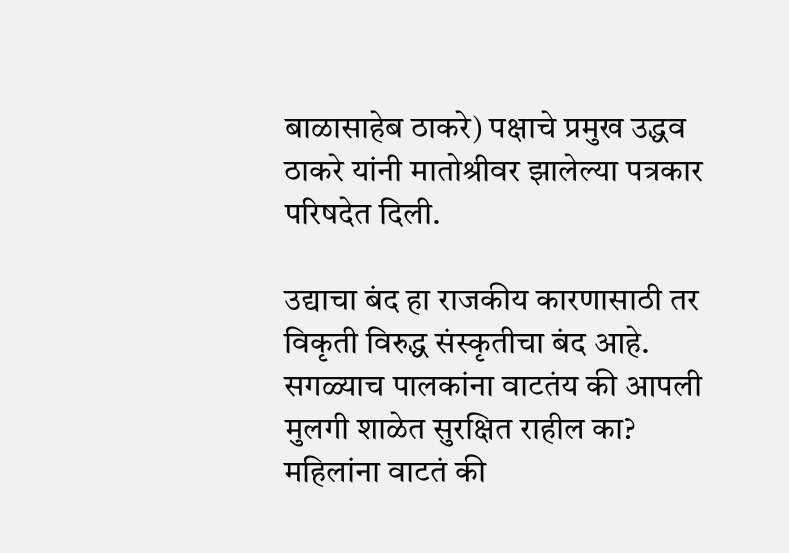बाळासाहेब ठाकरे) पक्षाचे प्रमुख उद्धव ठाकरे यांनी मातोश्रीवर झालेल्या पत्रकार परिषदेत दिली.

उद्याचा बंद हा राजकीय कारणासाठी तर विकृती विरुद्ध संस्कृतीचा बंद आहे. सगळ्याच पालकांना वाटतंय की आपली मुलगी शाळेत सुरक्षित राहील का? महिलांना वाटतं की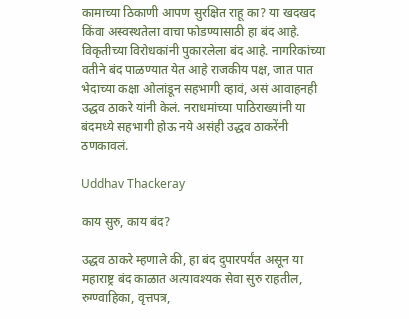कामाच्या ठिकाणी आपण सुरक्षित राहू का? या खदखद किंवा अस्वस्थतेला वाचा फोडण्यासाठी हा बंद आहे. विकृतीच्या विरोधकांनी पुकारलेला बंद आहे. नागरिकांच्या वतीने बंद पाळण्यात येत आहे राजकीय पक्ष, जात पात भेदाच्या कक्षा ओलांडून सहभागी व्हावं, असं आवाहनही उद्धव ठाकरे यांनी केलं. नराधमांच्या पाठिराख्यांनी या बंदमध्ये सहभागी होऊ नये असंही उद्धव ठाकरेंनी ठणकावलं.

Uddhav Thackeray

काय सुरु, काय बंद?

उद्धव ठाकरे म्हणाले की, हा बंद दुपारपर्यंत असून या महाराष्ट्र बंद काळात अत्यावश्यक सेवा सुरु राहतील, रुग्ण्वाहिका, वृत्तपत्र,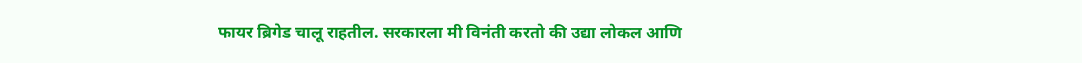फायर ब्रिगेड चालू राहतील. सरकारला मी विनंती करतो की उद्या लोकल आणि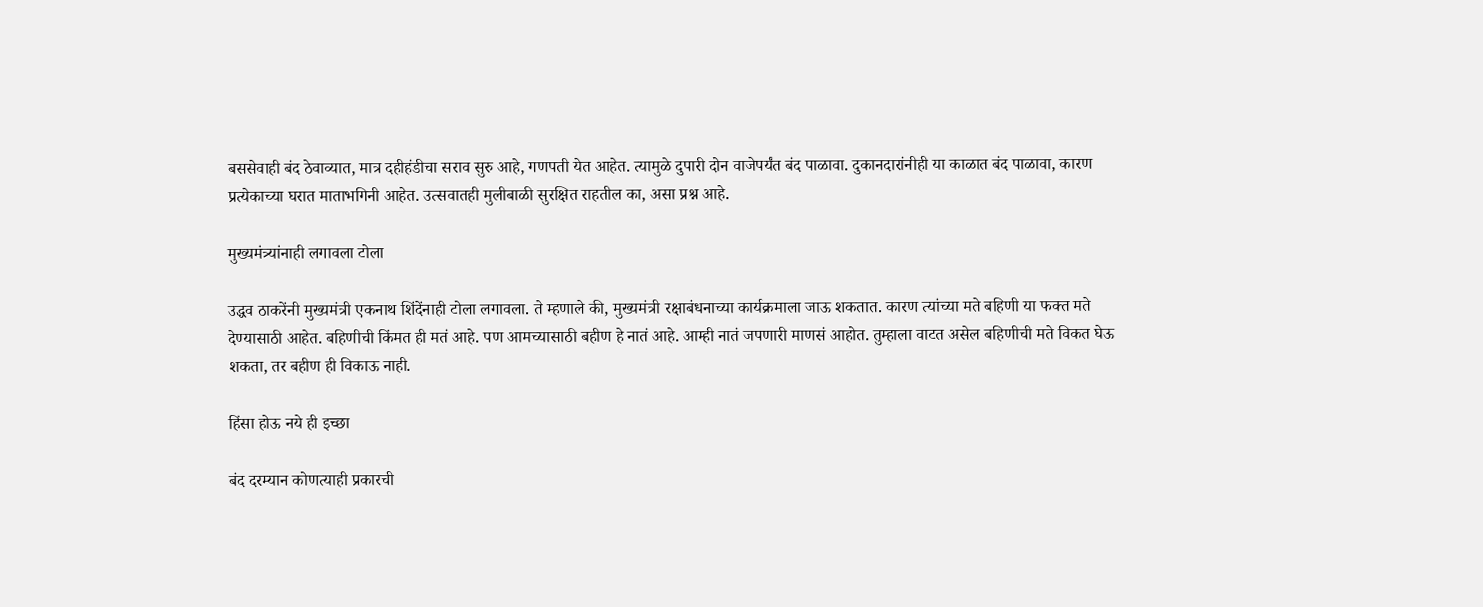बससेवाही बंद ठेवाव्यात, मात्र दहीहंडीचा सराव सुरु आहे, गणपती येत आहेत. त्यामुळे दुपारी दोन वाजेपर्यंत बंद पाळावा. दुकानदारांनीही या काळात बंद पाळावा, कारण प्रत्येकाच्या घरात माताभगिनी आहेत. उत्सवातही मुलीबाळी सुरक्षित राहतील का, असा प्रश्न आहे.

मुख्यमंत्र्यांनाही लगावला टोला

उद्धव ठाकरेंनी मुख्यमंत्री एकनाथ शिंदेंनाही टोला लगावला. ते म्हणाले की, मुख्यमंत्री रक्षाबंधनाच्या कार्यक्रमाला जाऊ शकतात. कारण त्यांच्या मते बहिणी या फक्त मते देण्यासाठी आहेत. बहिणीची किंमत ही मतं आहे. पण आमच्यासाठी बहीण हे नातं आहे. आम्ही नातं जपणारी माणसं आहोत. तुम्हाला वाटत असेल बहिणीची मते विकत घेऊ शकता, तर बहीण ही विकाऊ नाही.

हिंसा होऊ नये ही इच्छा

बंद दरम्यान कोणत्याही प्रकारची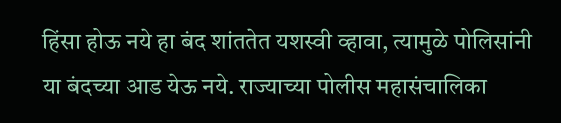हिंसा होऊ नये हा बंद शांततेत यशस्वी व्हावा, त्यामुळे पोलिसांनी या बंदच्या आड येऊ नये. राज्याच्या पोलीस महासंचालिका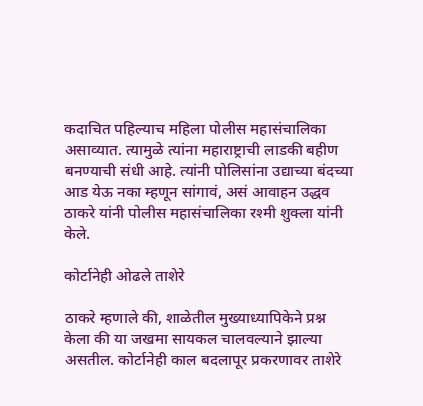कदाचित पहिल्याच महिला पोलीस महासंचालिका असाव्यात. त्यामुळे त्यांना महाराष्ट्राची लाडकी बहीण बनण्याची संधी आहे. त्यांनी पोलिसांना उद्याच्या बंदच्या आड येऊ नका म्हणून सांगावं, असं आवाहन उद्धव ठाकरे यांनी पोलीस महासंचालिका रश्मी शुक्ला यांनी केले.

कोर्टानेही ओढले ताशेरे

ठाकरे म्हणाले की, शाळेतील मुख्याध्यापिकेने प्रश्न केला की या जखमा सायकल चालवल्याने झाल्या असतील. कोर्टानेही काल बदलापूर प्रकरणावर ताशेरे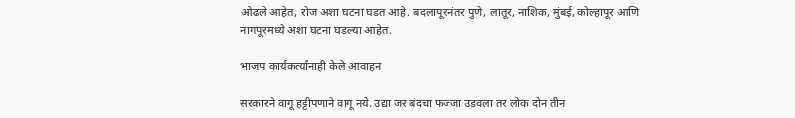ओढले आहेत, रोज अशा घटना घडत आहे. बदलापूरनंतर पुणे, लातूर, नाशिक, मुंबई, कोल्हापूर आणि नागपूरमध्ये अशा घटना घडल्या आहेत.

भाजप कार्यकर्त्यांनाही केले आवाहन

सरकारने वागू हट्टीपणाने वागू नये. उद्या जर बंदचा फज्जा उडवला तर लोक दोन तीन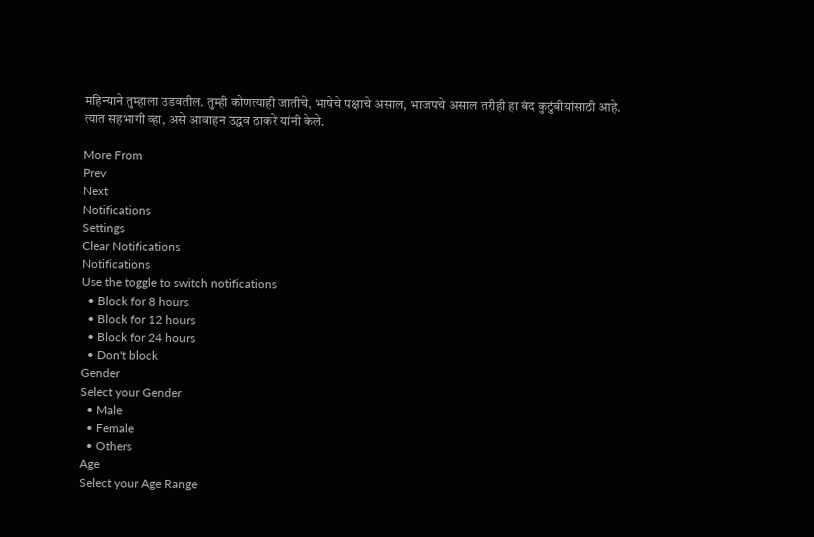महिन्याने तुम्हाला उडवतील. तुम्ही कोणत्याही जातीचे, भाषेचे पक्षाचे असाल, भाजपचे असाल तरीही हा बंद कुटुंबीयांसाठी आहे. त्यात सहभागी व्हा, असे आवाहन उद्धव ठाकरे यांनी केले.

More From
Prev
Next
Notifications
Settings
Clear Notifications
Notifications
Use the toggle to switch notifications
  • Block for 8 hours
  • Block for 12 hours
  • Block for 24 hours
  • Don't block
Gender
Select your Gender
  • Male
  • Female
  • Others
Age
Select your Age Range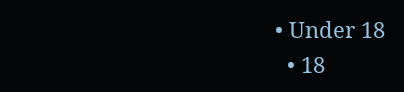• Under 18
  • 18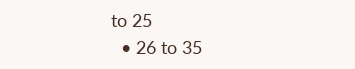to 25
  • 26 to 35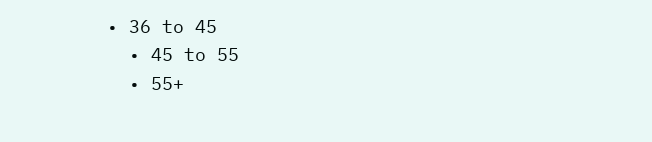• 36 to 45
  • 45 to 55
  • 55+